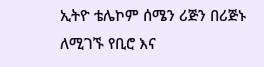ኢትዮ ቴሌኮም ሰሜን ሪጅን በሪጅኑ ለሚገኙ የቢሮ እና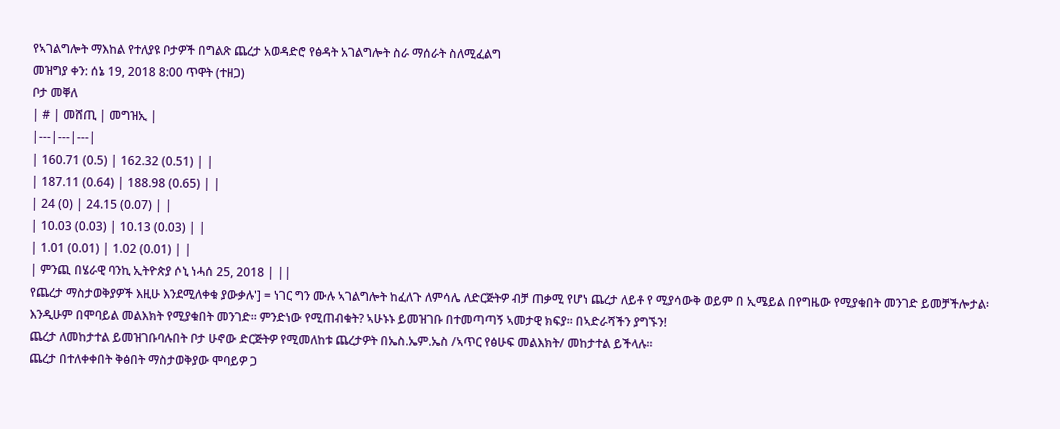የኣገልግሎት ማእከል የተለያዩ ቦታዎች በግልጽ ጨረታ አወዳድሮ የፅዳት አገልግሎት ስራ ማሰራት ስለሚፈልግ
መዝግያ ቀን: ሰኔ 19, 2018 8:00 ጥዋት (ተዘጋ)
ቦታ መቐለ
| # | መሸጢ | መግዝኢ |
|---|---|---|
| 160.71 (0.5) | 162.32 (0.51) | |
| 187.11 (0.64) | 188.98 (0.65) | |
| 24 (0) | 24.15 (0.07) | |
| 10.03 (0.03) | 10.13 (0.03) | |
| 1.01 (0.01) | 1.02 (0.01) | |
| ምንጪ በሄራዊ ባንኪ ኢትዮጵያ ሶኒ ነሓሰ 25, 2018 | ||
የጨረታ ማስታወቅያዎች እዚሁ እንደሚለቀቁ ያውቃሉ'] = ነገር ግን ሙሉ ኣገልግሎት ከፈለጉ ለምሳሌ ለድርጅትዎ ብቻ ጠቃሚ የሆነ ጨረታ ለይቶ የ ሚያሳውቅ ወይም በ ኢሜይል በየግዜው የሚያቁበት መንገድ ይመቻችሎታል፡ እንዲሁም በሞባይል መልእክት የሚያቁበት መንገድ፡፡ ምንድነው የሚጠብቁት? ኣሁኑኑ ይመዝገቡ በተመጣጣኝ ኣመታዊ ክፍያ፡፡ በኣድራሻችን ያግኙን!
ጨረታ ለመከታተል ይመዝገቡባሉበት ቦታ ሁኖው ድርጅትዎ የሚመለከቱ ጨረታዎት በኤስ.ኤም.ኤስ /ኣጥር የፅሁፍ መልእክት/ መከታተል ይችላሉ።
ጨረታ በተለቀቀበት ቅፅበት ማስታወቅያው ሞባይዎ ጋ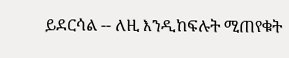ይደርሳል -- ለዚ እንዲከፍሉት ሚጠየቁት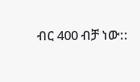ብር 400 ብቻ ነው::